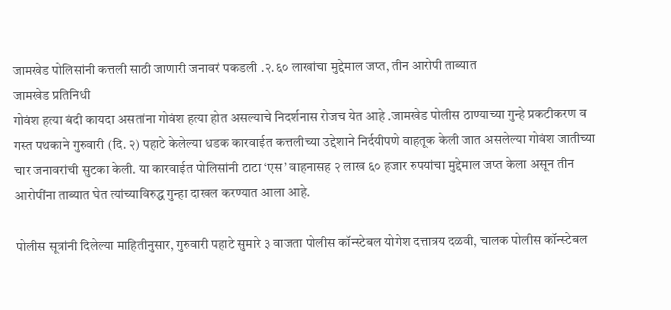जामखेड पोलिसांनी कत्तली साठी जाणारी जनावरं पकडली .२.६० लाखांचा मुद्देमाल जप्त, तीन आरोपी ताब्यात
जामखेड प्रतिनिधी
गोवंश हत्या बंदी कायदा असतांना गोवंश हत्या होत असल्याचे निदर्शनास रोजच येत आहे .जामखेड पोलीस ठाण्याच्या गुन्हे प्रकटीकरण व गस्त पथकाने गुरुवारी (दि. २) पहाटे केलेल्या धडक कारवाईत कत्तलीच्या उद्देशाने निर्दयीपणे वाहतूक केली जात असलेल्या गोवंश जातीच्या चार जनावरांची सुटका केली. या कारवाईत पोलिसांनी टाटा ‘एस’ वाहनासह २ लाख ६० हजार रुपयांचा मुद्देमाल जप्त केला असून तीन आरोपींना ताब्यात घेत त्यांच्याविरुद्ध गुन्हा दाखल करण्यात आला आहे.

पोलीस सूत्रांनी दिलेल्या माहितीनुसार, गुरुवारी पहाटे सुमारे ३ वाजता पोलीस कॉन्स्टेबल योगेश दत्तात्रय दळवी, चालक पोलीस कॉन्स्टेबल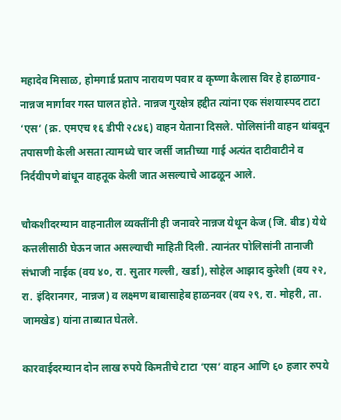महादेव मिसाळ, होमगार्ड प्रताप नारायण पवार व कृष्णा कैलास विर हे हाळगाव-नान्नज मार्गावर गस्त घालत होते. नान्नज गुरक्षेत्र हद्दीत त्यांना एक संशयास्पद टाटा ‘एस’ (क्र. एमएच १६ डीपी २८४६) वाहन येताना दिसले. पोलिसांनी वाहन थांबवून तपासणी केली असता त्यामध्ये चार जर्सी जातीच्या गाई अत्यंत दाटीवाटीने व निर्दयीपणे बांधून वाहतूक केली जात असल्याचे आढळून आले.

चौकशीदरम्यान वाहनातील व्यक्तींनी ही जनावरे नान्नज येथून केज (जि. बीड) येथे कत्तलीसाठी घेऊन जात असल्याची माहिती दिली. त्यानंतर पोलिसांनी तानाजी संभाजी नाईक (वय ४०, रा. सुतार गल्ली, खर्डा), सोहेल आझाद कुरेशी (वय २२, रा. इंदिरानगर, नान्नज) व लक्ष्मण बाबासाहेब हाळनवर (वय २९, रा. मोहरी, ता. जामखेड) यांना ताब्यात घेतले.

कारवाईदरम्यान दोन लाख रुपये किमतीचे टाटा ‘एस’ वाहन आणि ६० हजार रुपये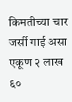किमतीच्या चार जर्सी गाई असा एकूण २ लाख ६०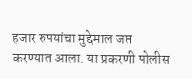हजार रुपयांचा मुद्देमाल जप्त करण्यात आला. या प्रकरणी पोलीस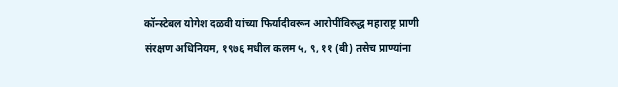कॉन्स्टेबल योगेश दळवी यांच्या फिर्यादीवरून आरोपींविरुद्ध महाराष्ट्र प्राणी संरक्षण अधिनियम, १९७६ मधील कलम ५, ९, ११ (बी) तसेच प्राण्यांना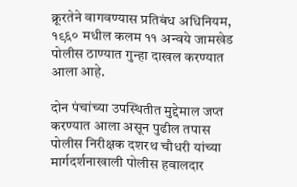क्रूरतेने वागवण्यास प्रतिबंध अधिनियम, १९६० मधील कलम ११ अन्वये जामखेड पोलीस ठाण्यात गुन्हा दाखल करण्यात आला आहे.

दोन पंचांच्या उपस्थितीत मुद्देमाल जप्त करण्यात आला असून पुढील तपास पोलीस निरीक्षक दशरथ चौधरी यांच्या मार्गदर्शनाखाली पोलीस हवालदार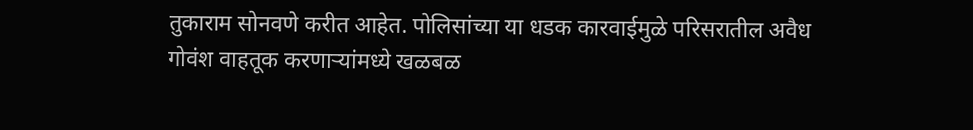तुकाराम सोनवणे करीत आहेत. पोलिसांच्या या धडक कारवाईमुळे परिसरातील अवैध गोवंश वाहतूक करणाऱ्यांमध्ये खळबळ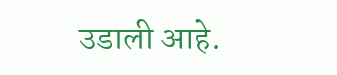उडाली आहे.